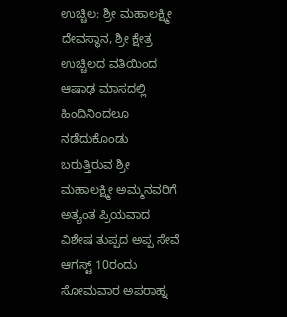ಉಚ್ಚಿಲ: ಶ್ರೀ ಮಹಾಲಕ್ಷ್ಮೀ ದೇವಸ್ಥಾನ, ಶ್ರೀ ಕ್ಷೇತ್ರ ಉಚ್ಚಿಲದ ವತಿಯಿಂದ ಆಷಾಢ ಮಾಸದಲ್ಲಿ ಹಿಂದಿನಿಂದಲೂ ನಡೆದುಕೊಂಡು ಬರುತ್ತಿರುವ ಶ್ರೀ ಮಹಾಲಕ್ಷ್ಮೀ ಅಮ್ಮನವರಿಗೆ ಅತ್ಯಂತ ಪ್ರಿಯವಾದ ವಿಶೇಷ ತುಪ್ಪದ ಅಪ್ಪ ಸೇವೆ ಆಗಸ್ಟ್ 10ರಂದು ಸೋಮವಾರ ಅಪರಾಹ್ನ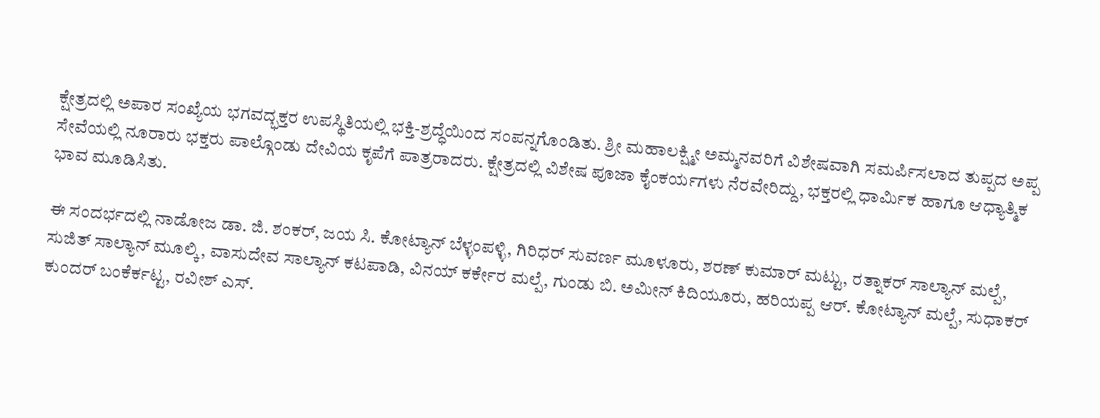ಕ್ಷೇತ್ರದಲ್ಲಿ ಅಪಾರ ಸಂಖ್ಯೆಯ ಭಗವದ್ಭಕ್ತರ ಉಪಸ್ಥಿತಿಯಲ್ಲಿ ಭಕ್ತಿ-ಶ್ರದ್ಧೆಯಿಂದ ಸಂಪನ್ನಗೊಂಡಿತು. ಶ್ರೀ ಮಹಾಲಕ್ಷ್ಮೀ ಅಮ್ಮನವರಿಗೆ ವಿಶೇಷವಾಗಿ ಸಮರ್ಪಿಸಲಾದ ತುಪ್ಪದ ಅಪ್ಪ ಸೇವೆಯಲ್ಲಿ ನೂರಾರು ಭಕ್ತರು ಪಾಲ್ಗೊಂಡು ದೇವಿಯ ಕೃಪೆಗೆ ಪಾತ್ರರಾದರು. ಕ್ಷೇತ್ರದಲ್ಲಿ ವಿಶೇಷ ಪೂಜಾ ಕೈಂಕರ್ಯಗಳು ನೆರವೇರಿದ್ದು, ಭಕ್ತರಲ್ಲಿ ಧಾರ್ಮಿಕ ಹಾಗೂ ಆಧ್ಯಾತ್ಮಿಕ ಭಾವ ಮೂಡಿಸಿತು.

ಈ ಸಂದರ್ಭದಲ್ಲಿ ನಾಡೋಜ ಡಾ. ಜಿ. ಶಂಕರ್, ಜಯ ಸಿ. ಕೋಟ್ಯಾನ್ ಬೆಳ್ಳಂಪಳ್ಳಿ, ಗಿರಿಧರ್ ಸುವರ್ಣ ಮೂಳೂರು, ಶರಣ್ ಕುಮಾರ್ ಮಟ್ಟು, ರತ್ನಾಕರ್ ಸಾಲ್ಯಾನ್ ಮಲ್ಪೆ, ಸುಜಿತ್ ಸಾಲ್ಯಾನ್ ಮೂಲ್ಕಿ, ವಾಸುದೇವ ಸಾಲ್ಯಾನ್ ಕಟಪಾಡಿ, ವಿನಯ್ ಕರ್ಕೇರ ಮಲ್ಪೆ, ಗುಂಡು ಬಿ. ಅಮೀನ್ ಕಿದಿಯೂರು, ಹರಿಯಪ್ಪ ಆರ್. ಕೋಟ್ಯಾನ್ ಮಲ್ಪೆ, ಸುಧಾಕರ್ ಕುಂದರ್ ಬಂಕೆರ್ಕಟ್ಟ, ರವೀಶ್ ಎಸ್.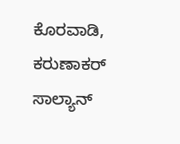ಕೊರವಾಡಿ, ಕರುಣಾಕರ್ ಸಾಲ್ಯಾನ್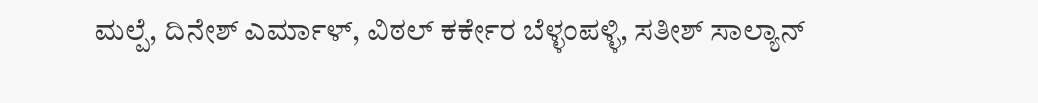ಮಲ್ಪೆ, ದಿನೇಶ್ ಎರ್ಮಾಳ್, ವಿಠಲ್ ಕರ್ಕೇರ ಬೆಳ್ಳಂಪಳ್ಳಿ, ಸತೀಶ್ ಸಾಲ್ಯಾನ್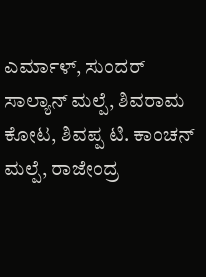ಎರ್ಮಾಳ್, ಸುಂದರ್ ಸಾಲ್ಯಾನ್ ಮಲ್ಪೆ, ಶಿವರಾಮ ಕೋಟ, ಶಿವಪ್ಪ ಟಿ. ಕಾಂಚನ್ ಮಲ್ಪೆ, ರಾಜೇಂದ್ರ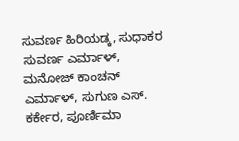ಸುವರ್ಣ ಹಿರಿಯಡ್ಕ, ಸುಧಾಕರ ಸುವರ್ಣ ಎರ್ಮಾಳ್, ಮನೋಜ್ ಕಾಂಚನ್ ಎರ್ಮಾಳ್, ಸುಗುಣ ಎಸ್. ಕರ್ಕೇರ, ಪೂರ್ಣಿಮಾ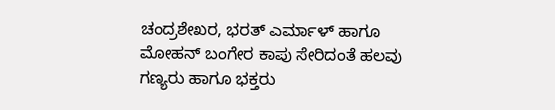ಚಂದ್ರಶೇಖರ, ಭರತ್ ಎರ್ಮಾಳ್ ಹಾಗೂ ಮೋಹನ್ ಬಂಗೇರ ಕಾಪು ಸೇರಿದಂತೆ ಹಲವು ಗಣ್ಯರು ಹಾಗೂ ಭಕ್ತರು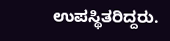ಉಪಸ್ಥಿತರಿದ್ದರು.